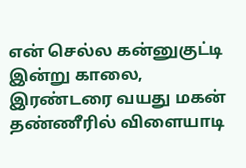என் செல்ல கன்னுகுட்டி
இன்று காலை, இரண்டரை வயது மகன் தண்ணீரில் விளையாடி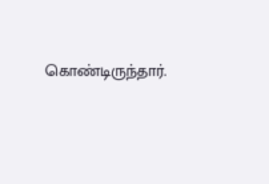கொண்டிருந்தார்.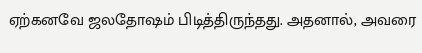ஏற்கனவே ஜலதோஷம் பிடித்திருந்தது. அதனால், அவரை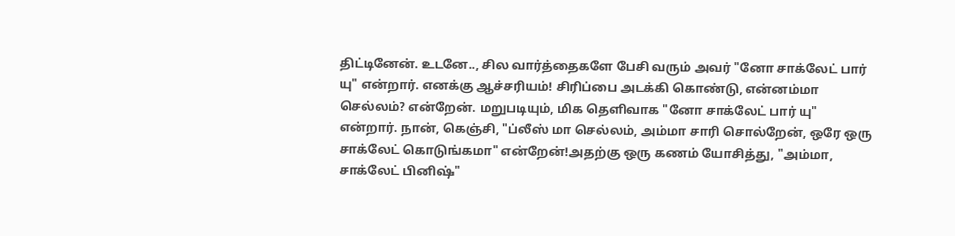திட்டினேன். உடனே.., சில வார்த்தைகளே பேசி வரும் அவர் "னோ சாக்லேட் பார் யு" என்றார். எனக்கு ஆச்சரியம்! சிரிப்பை அடக்கி கொண்டு, என்னம்மா செல்லம்? என்றேன். மறுபடியும், மிக தெளிவாக "னோ சாக்லேட் பார் யு" என்றார். நான், கெஞ்சி, "ப்லீஸ் மா செல்லம், அம்மா சாரி சொல்றேன், ஒரே ஒரு சாக்லேட் கொடுங்கமா" என்றேன்!அதற்கு ஒரு கணம் யோசித்து, "அம்மா, சாக்லேட் பினிஷ்"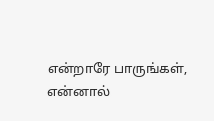என்றாரே பாருங்கள், என்னால்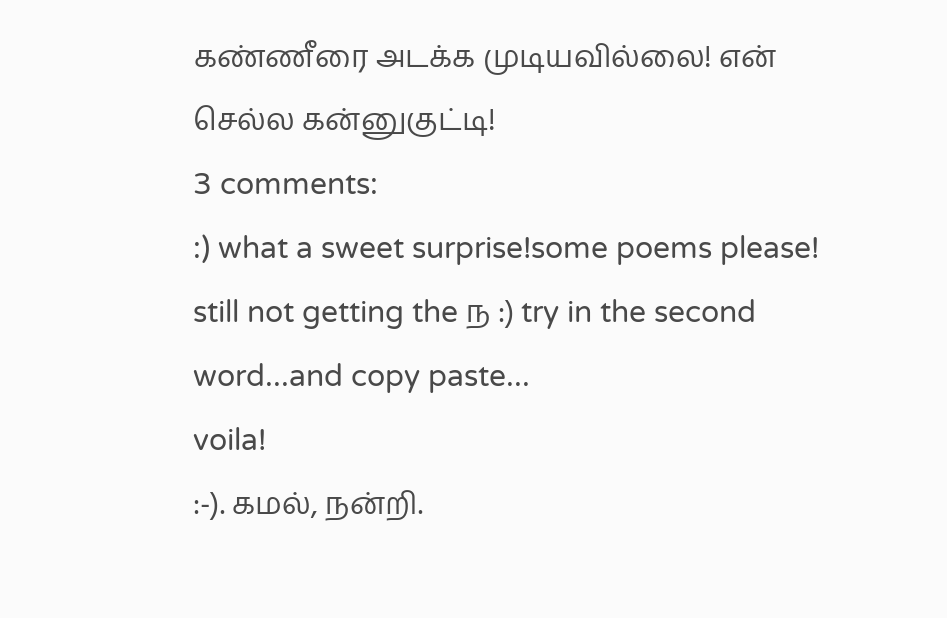கண்ணீரை அடக்க முடியவில்லை! என் செல்ல கன்னுகுட்டி!
3 comments:
:) what a sweet surprise!some poems please!
still not getting the ந :) try in the second word...and copy paste...
voila!
:-). கமல், நன்றி.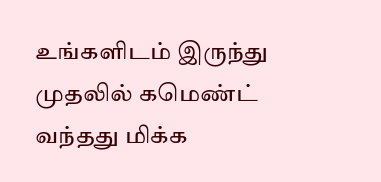உங்களிடம் இருந்து முதலில் கமெண்ட் வந்தது மிக்க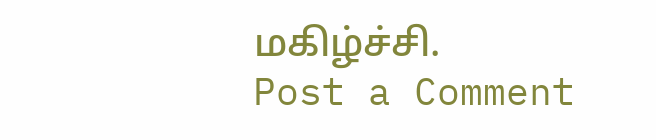மகிழ்ச்சி.
Post a Comment